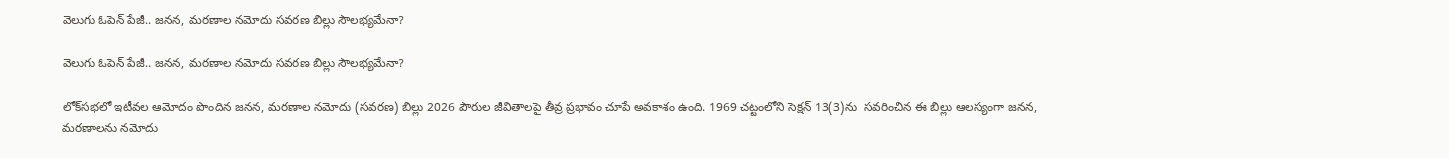వెలుగు ఓపెన్ పేజీ.. జనన, మరణాల నమోదు సవరణ బిల్లు సౌలభ్యమేనా?

వెలుగు ఓపెన్ పేజీ.. జనన, మరణాల నమోదు సవరణ బిల్లు సౌలభ్యమేనా?

లోక్‌‌‌‌‌‌‌‌‌‌‌‌‌‌‌‌సభలో ఇటీవల ఆమోదం పొందిన జనన, మరణాల నమోదు (సవరణ) బిల్లు 2026 పౌరుల జీవితాలపై తీవ్ర ప్రభావం చూపే అవకాశం ఉంది. 1969 చట్టంలోని సెక్షన్ 13(3)ను  సవరించిన ఈ బిల్లు ఆలస్యంగా జనన, మరణాలను నమోదు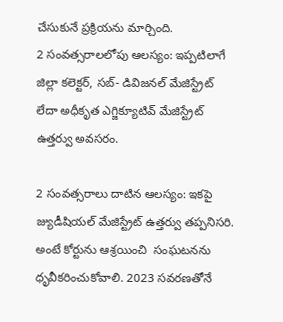చేసుకునే ప్రక్రియను మార్చింది.
2 సంవత్సరాలలోపు ఆలస్యం: ఇప్పటిలాగే జిల్లా కలెక్టర్, సబ్- డివిజనల్ మేజిస్ట్రేట్ లేదా అధీకృత ఎగ్జిక్యూటివ్ మేజిస్ట్రేట్ ఉత్తర్వు అవసరం.

2 సంవత్సరాలు దాటిన ఆలస్యం: ఇకపై జ్యుడీషియల్ మేజిస్ట్రేట్ ఉత్తర్వు తప్పనిసరి.  అంటే కోర్టును ఆశ్రయించి  సంఘటనను  ధృవీకరించుకోవాలి. 2023 సవరణతోనే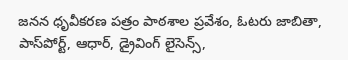జనన ధృవీకరణ పత్రం పాఠశాల ప్రవేశం, ఓటరు జాబితా, పాస్‌‌‌‌‌‌‌‌‌‌‌‌‌‌‌‌పోర్ట్, ఆధార్, డ్రైవింగ్ లైసెన్స్,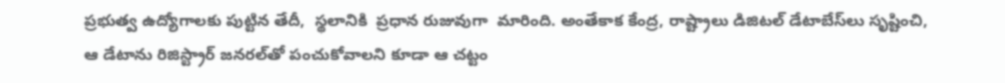ప్రభుత్వ ఉద్యోగాలకు పుట్టిన తేదీ,  స్థలానికి  ప్రధాన రుజువుగా  మారింది. అంతేకాక కేంద్ర, రాష్ట్రాలు డిజిటల్ డేటాబేస్‌‌‌‌‌‌‌‌‌‌‌‌‌‌‌‌లు సృష్టించి, ఆ డేటాను రిజిస్ట్రార్ జనరల్‌‌‌‌‌‌‌‌‌‌‌‌‌‌‌‌తో పంచుకోవాలని కూడా ఆ చట్టం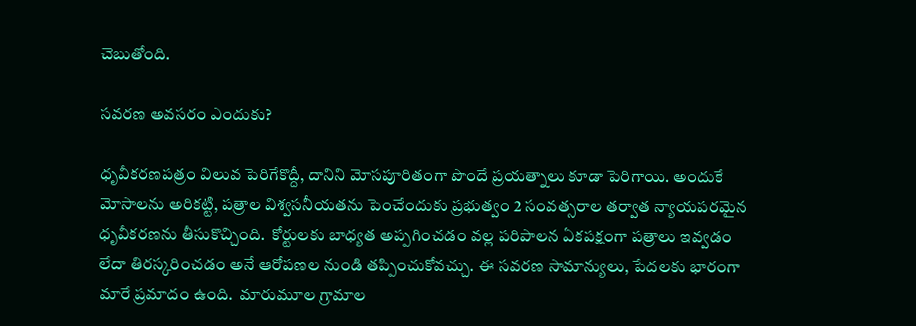చెబుతోంది.

సవరణ అవసరం ఎందుకు?

ధృవీకరణపత్రం విలువ పెరిగేకొద్దీ, దానిని మోసపూరితంగా పొందే ప్రయత్నాలు కూడా పెరిగాయి. అందుకే మోసాలను అరికట్టి, పత్రాల విశ్వసనీయతను పెంచేందుకు ప్రభుత్వం 2 సంవత్సరాల తర్వాత న్యాయపరమైన ధృవీకరణను తీసుకొచ్చింది.  కోర్టులకు బాధ్యత అప్పగించడం వల్ల పరిపాలన ఏకపక్షంగా పత్రాలు ఇవ్వడం లేదా తిరస్కరించడం అనే ఆరోపణల నుండి తప్పించుకోవచ్చు. ఈ సవరణ సామాన్యులు, పేదలకు భారంగా మారే ప్రమాదం ఉంది.  మారుమూల గ్రామాల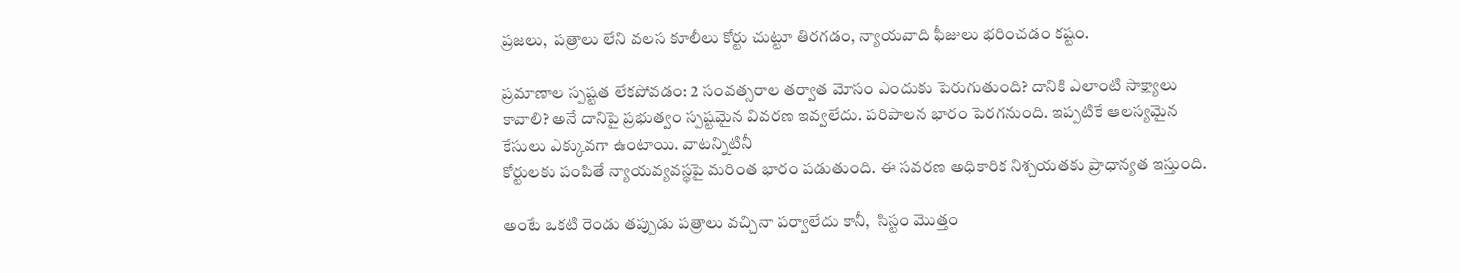ప్రజలు,  పత్రాలు లేని వలస కూలీలు కోర్టు చుట్టూ తిరగడం, న్యాయవాది ఫీజులు భరించడం కష్టం.

ప్రమాణాల స్పష్టత లేకపోవడం: 2 సంవత్సరాల తర్వాత మోసం ఎందుకు పెరుగుతుంది? దానికి ఎలాంటి సాక్ష్యాలు కావాలి? అనే దానిపై ప్రభుత్వం స్పష్టమైన వివరణ ఇవ్వలేదు. పరిపాలన భారం పెరగనుంది. ఇప్పటికే ఆలస్యమైన కేసులు ఎక్కువగా ఉంటాయి. వాటన్నిటినీ
కోర్టులకు పంపితే న్యాయవ్యవస్థపై మరింత భారం పడుతుంది. ఈ సవరణ అధికారిక నిశ్చయతకు ప్రాధాన్యత ఇస్తుంది.

అంటే ఒకటి రెండు తప్పుడు పత్రాలు వచ్చినా పర్వాలేదు కానీ,  సిస్టం మొత్తం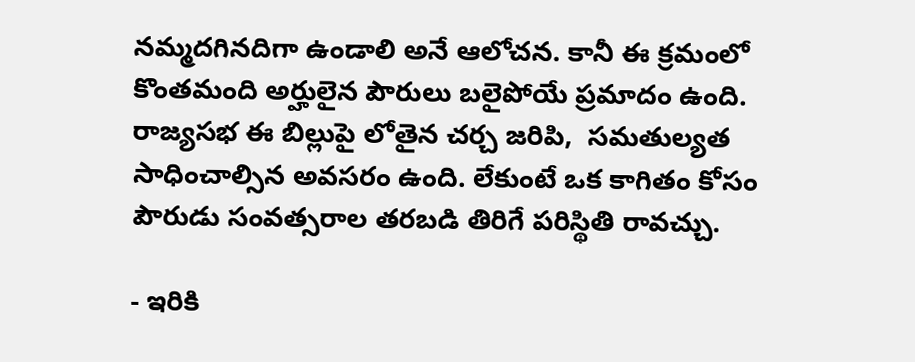నమ్మదగినదిగా ఉండాలి అనే ఆలోచన. కానీ ఈ క్రమంలో కొంతమంది అర్హులైన పౌరులు బలైపోయే ప్రమాదం ఉంది. రాజ్యసభ ఈ బిల్లుపై లోతైన చర్చ జరిపి,  సమతుల్యత సాధించాల్సిన అవసరం ఉంది. లేకుంటే ఒక కాగితం కోసం పౌరుడు సంవత్సరాల తరబడి తిరిగే పరిస్థితి రావచ్చు.

- ఇరికి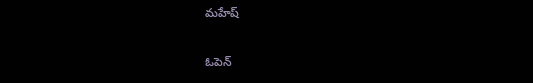మహేష్

ఓపెన్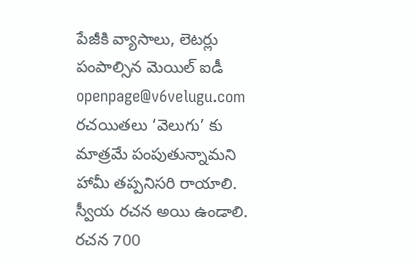పేజీకి వ్యాసాలు, లెటర్లు పంపాల్సిన మెయిల్ ఐడీ
openpage@v6velugu.com
రచయితలు ‘వెలుగు’ కు మాత్రమే పంపుతున్నామని
హామీ తప్పనిసరి రాయాలి.
స్వీయ రచన అయి ఉండాలి.
రచన 700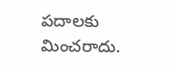పదాలకు మించరాదు.